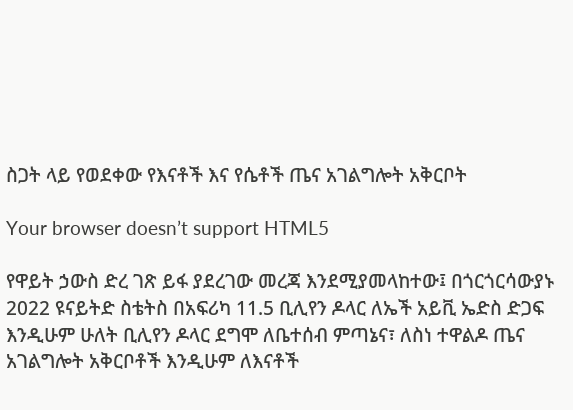ስጋት ላይ የወደቀው የእናቶች እና የሴቶች ጤና አገልግሎት አቅርቦት

Your browser doesn’t support HTML5

የዋይት ኃውስ ድረ ገጽ ይፋ ያደረገው መረጃ እንደሚያመላከተው፤ በጎርጎርሳውያኑ 2022 ዩናይትድ ስቴትስ በአፍሪካ 11.5 ቢሊየን ዶላር ለኤች አይቪ ኤድስ ድጋፍ እንዲሁም ሁለት ቢሊየን ዶላር ደግሞ ለቤተሰብ ምጣኔና፣ ለስነ ተዋልዶ ጤና አገልግሎት አቅርቦቶች እንዲሁም ለእናቶች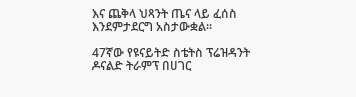እና ጨቅላ ህጻንት ጤና ላይ ፈሰስ እንደምታደርግ አስታውቋል።

47ኛው የዩናይትድ ስቴትስ ፕሬዝዳንት ዶናልድ ትራምፕ በሀገር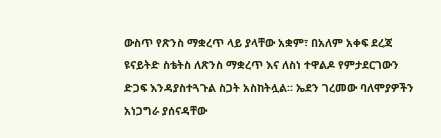ውስጥ የጽንስ ማቋረጥ ላይ ያላቸው አቋም፣ በአለም አቀፍ ደረጃ ዩናይትድ ስቴትስ ለጽንስ ማቋረጥ እና ለስነ ተዋልዶ የምታደርገውን ድጋፍ እንዳያስተጓጉል ስጋት አስከትሏል። ኤደን ገረመው ባለሞያዎችን አነጋግራ ያሰናዳቸው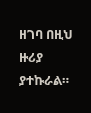ዘገባ በዚህ ዙሪያ ያተኩራል።